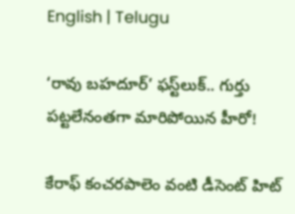English | Telugu

‘రావు బహదూర్‌’ ఫస్ట్‌లుక్‌.. గుర్తు పట్టలేనంతగా మారిపోయిన హీరో!

కేరాఫ్‌ కంచరపాలెం వంటి డీసెంట్‌ హిట్‌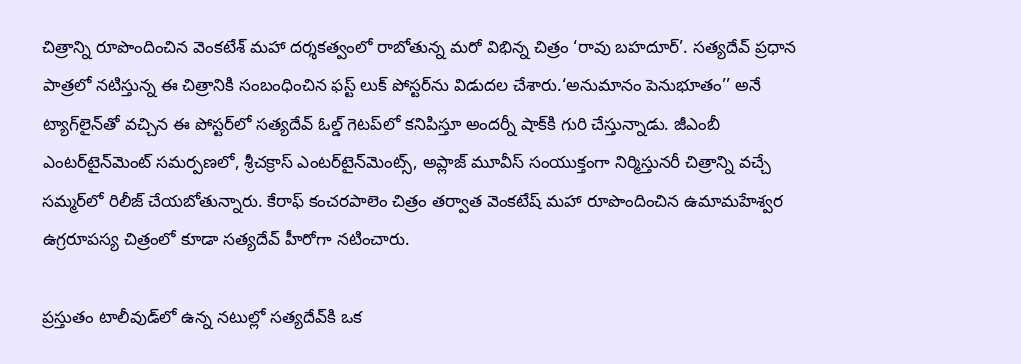చిత్రాన్ని రూపొందించిన వెంకటేశ్‌ మహా దర్శకత్వంలో రాబోతున్న మరో విభిన్న చిత్రం ‘రావు బహదూర్‌’. సత్యదేవ్‌ ప్రధాన పాత్రలో నటిస్తున్న ఈ చిత్రానికి సంబంధించిన ఫస్ట్‌ లుక్‌ పోస్టర్‌ను విడుదల చేశారు.‘అనుమానం పెనుభూతం’’ అనే ట్యాగ్‌లైన్‌తో వచ్చిన ఈ పోస్టర్‌లో సత్యదేవ్‌ ఓల్డ్‌ గెటప్‌లో కనిపిస్తూ అందర్నీ షాక్‌కి గురి చేస్తున్నాడు. జీఎంబీ ఎంటర్‌టైన్‌మెంట్‌ సమర్పణలో, శ్రీచక్రాస్‌ ఎంటర్‌టైన్‌మెంట్స్‌, అప్లాజ్‌ మూవీస్‌ సంయుక్తంగా నిర్మిస్తునరీ చిత్రాన్ని వచ్చే సమ్మర్‌లో రిలీజ్‌ చేయబోతున్నారు. కేరాఫ్‌ కంచరపాలెం చిత్రం తర్వాత వెంకటేష్‌ మహా రూపొందించిన ఉమామహేశ్వర ఉగ్రరూపస్య చిత్రంలో కూడా సత్యదేవ్‌ హీరోగా నటించారు.

ప్రస్తుతం టాలీవుడ్‌లో ఉన్న నటుల్లో సత్యదేవ్‌కి ఒక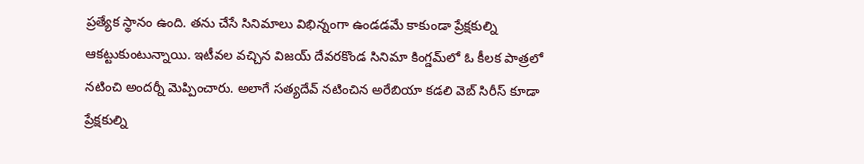ప్రత్యేక స్థానం ఉంది. తను చేసే సినిమాలు విభిన్నంగా ఉండడమే కాకుండా ప్రేక్షకుల్ని ఆకట్టుకుంటున్నాయి. ఇటీవల వచ్చిన విజయ్‌ దేవరకొండ సినిమా కింగ్డమ్‌లో ఓ కీలక పాత్రలో నటించి అందర్నీ మెప్పించారు. అలాగే సత్యదేవ్‌ నటించిన అరేబియా కడలి వెబ్‌ సిరీస్‌ కూడా ప్రేక్షకుల్ని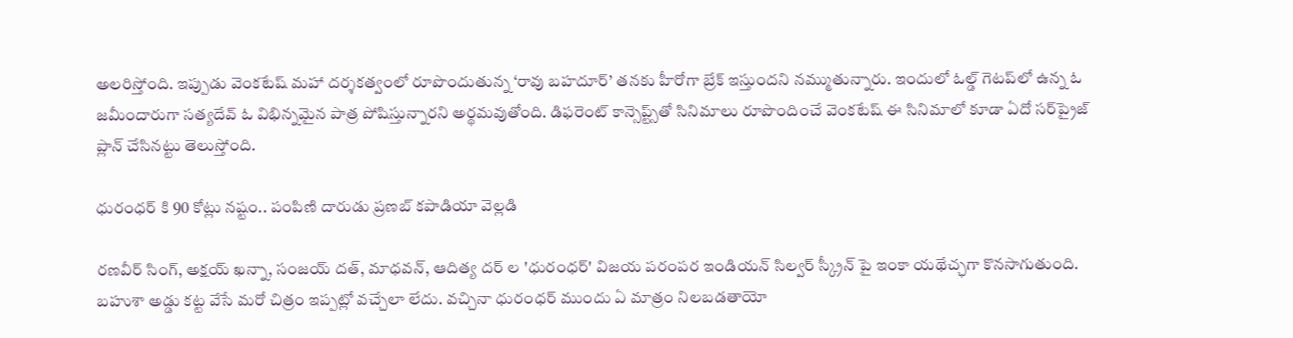అలరిస్తోంది. ఇప్పుడు వెంకటేష్‌ మహా దర్శకత్వంలో రూపొందుతున్న ‘రావు బహదూర్‌’ తనకు హీరోగా బ్రేక్‌ ఇస్తుందని నమ్ముతున్నారు. ఇందులో ఓల్డ్‌ గెటప్‌లో ఉన్న ఓ జమీందారుగా సత్యదేవ్‌ ఓ విభిన్నమైన పాత్ర పోషిస్తున్నారని అర్థమవుతోంది. డిఫరెంట్‌ కాన్సెప్ట్స్‌తో సినిమాలు రూపొందించే వెంకటేష్‌ ఈ సినిమాలో కూడా ఏదో సర్‌ప్రైజ్‌ ప్లాన్‌ చేసినట్టు తెలుస్తోంది.

ధురంధర్ కి 90 కోట్లు నష్టం.. పంపిణి దారుడు ప్రణబ్ కపాడియా వెల్లడి

రణవీర్ సింగ్, అక్షయ్ ఖన్నా, సంజయ్ దత్, మాధవన్, ఆదిత్య దర్ ల 'ధురంధర్' విజయ పరంపర ఇండియన్ సిల్వర్ స్క్రీన్ పై ఇంకా యథేచ్ఛగా కొనసాగుతుంది. బహుశా అడ్డు కట్ట వేసే మరో చిత్రం ఇప్పట్లో వచ్చేలా లేదు. వచ్చినా ధురంధర్ ముందు ఏ మాత్రం నిలబడతాయో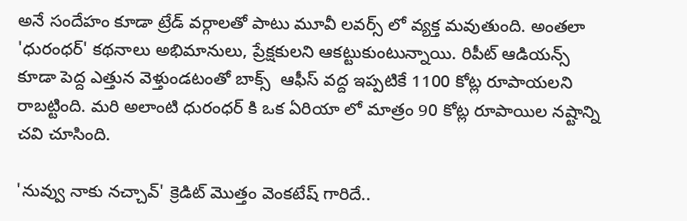అనే సందేహం కూడా ట్రేడ్ వర్గాలతో పాటు మూవీ లవర్స్ లో వ్యక్త మవుతుంది. అంతలా 'ధురంధర్' కథనాలు అభిమానులు, ప్రేక్షకులని ఆకట్టుకుంటున్నాయి. రిపీట్ ఆడియన్స్ కూడా పెద్ద ఎత్తున వెళ్తుండటంతో బాక్స్  ఆఫీస్ వద్ద ఇప్పటికే 1100 కోట్ల రూపాయలని రాబట్టింది. మరి అలాంటి ధురంధర్ కి ఒక ఏరియా లో మాత్రం 90 కోట్ల రూపాయిల నష్టాన్ని చవి చూసింది.

'నువ్వు నాకు నచ్చావ్' క్రెడిట్ మొత్తం వెంకటేష్ గారిదే..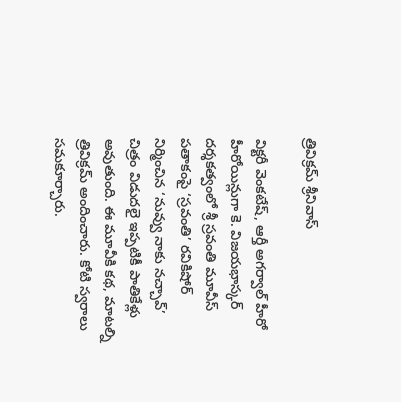త్రివిక్రమ్ శ్రీనివాస్

విక్టరీ వెంకటేష్, ఆర్తీ అగర్వాల్ హీరో హీరోయిన్లుగా కె. విజయభాస్కర్ దర్శకత్వంలో శ్రీ స్రవంతి మూవీస్ పతాకంపై ‘స్రవంతి’ రవికిషోర్ నిర్మించిన ‘నువ్వు నాకు నచ్చావ్’ చిత్రం విడుదలై ఇప్పటికీ పాతికేళ్లు అవుతుంది. ఈ మూవీకి కథ, మాటల్ని త్రివిక్రమ్ అందించారు. కోటి స్వరాలు సమకూర్చారు.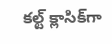కల్ట్ క్లాసిక్‌గా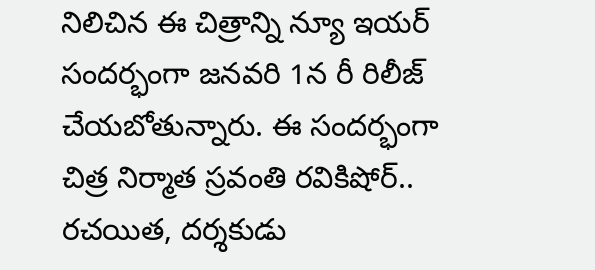నిలిచిన ఈ చిత్రాన్ని న్యూ ఇయర్ సందర్భంగా జనవరి 1న రీ రిలీజ్ చేయబోతున్నారు. ఈ సందర్భంగా చిత్ర నిర్మాత స్రవంతి రవికిషోర్.. రచయిత, దర్శకుడు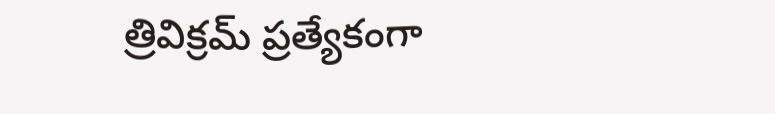త్రివిక్రమ్ ప్రత్యేకంగా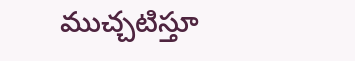ముచ్చటిస్తూ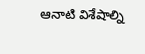ఆనాటి విశేషాల్ని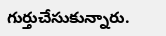గుర్తుచేసుకున్నారు.